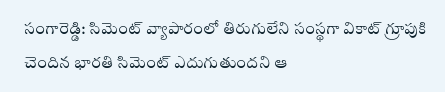సంగారెడ్డి: సిమెంట్ వ్యాపారంలో తిరుగులేని సంస్థగా వికాట్ గ్రూపుకి చెందిన భారతి సిమెంట్ ఎదుగుతుందని ఆ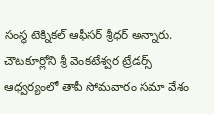సంస్థ టెక్నికల్ ఆఫీసర్ శ్రీధర్ అన్నారు. చౌటకూర్లోని శ్రీ వెంకటేశ్వర ట్రేడర్స్ ఆధ్వర్యంలో తాపీ సోమవారం సమా వేశం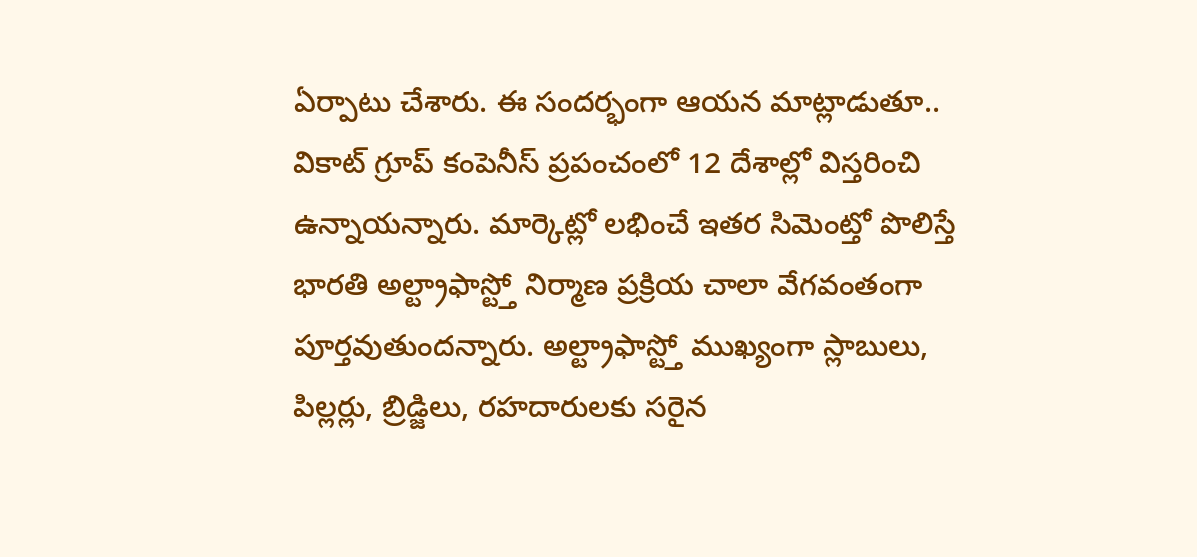ఏర్పాటు చేశారు. ఈ సందర్భంగా ఆయన మాట్లాడుతూ.. వికాట్ గ్రూప్ కంపెనీస్ ప్రపంచంలో 12 దేశాల్లో విస్తరించి ఉన్నాయన్నారు. మార్కెట్లో లభించే ఇతర సిమెంట్తో పొలిస్తే భారతి అల్ట్రాఫాస్ట్తో నిర్మాణ ప్రక్రియ చాలా వేగవంతంగా పూర్తవుతుందన్నారు. అల్ట్రాఫాస్ట్తో ముఖ్యంగా స్లాబులు, పిల్లర్లు, బ్రిడ్జిలు, రహదారులకు సరైన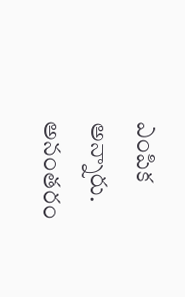ఎంపిక అన్నారు. అనంతరం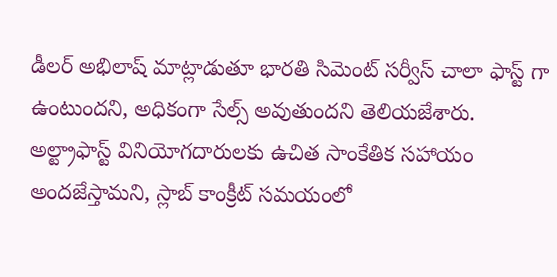డీలర్ అభిలాష్ మాట్లాడుతూ భారతి సిమెంట్ సర్వీస్ చాలా ఫాస్ట్ గా ఉంటుందని, అధికంగా సేల్స్ అవుతుందని తెలియజేశారు. అల్ట్రాఫాస్ట్ వినియోగదారులకు ఉచిత సాంకేతిక సహాయం అందజేస్తామని, స్లాబ్ కాంక్రీట్ సమయంలో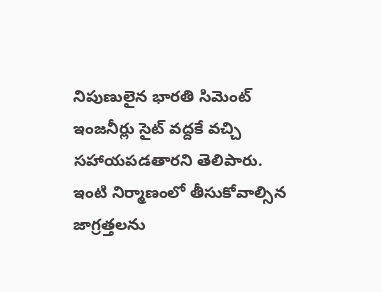నిపుణులైన భారతి సిమెంట్ ఇంజనీర్లు సైట్ వద్దకే వచ్చి సహాయపడతారని తెలిపారు. ఇంటి నిర్మాణంలో తీసుకోవాల్సిన జాగ్రత్తలను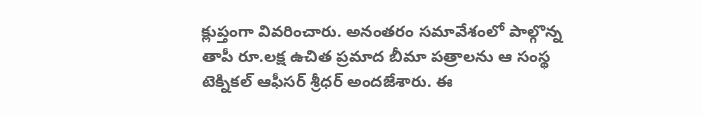క్లుప్తంగా వివరించారు. అనంతరం సమావేశంలో పాల్గొన్న తాపీ రూ.లక్ష ఉచిత ప్రమాద బీమా పత్రాలను ఆ సంస్థ టెక్నికల్ ఆఫీసర్ శ్రీధర్ అందజేశారు. ఈ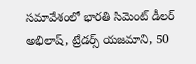సమావేశంలో భారతి సిమెంట్ డీలర్ అభిలాష్, ట్రేడర్స్ యజమాని, 50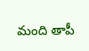మంది తాపీ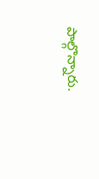పాల్గొన్నారు.